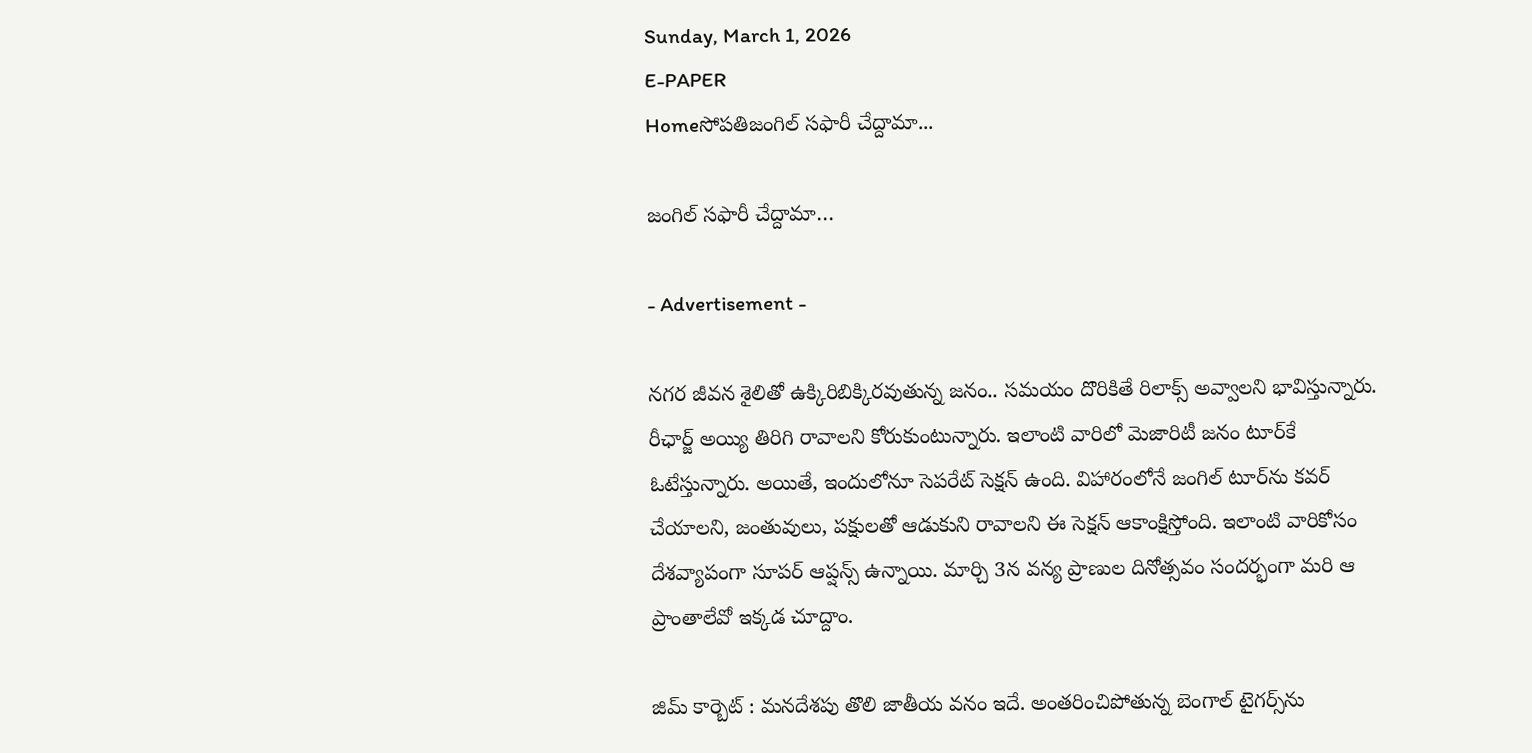Sunday, March 1, 2026
E-PAPER
Homeసోపతిజంగిల్‌ సఫారీ చేద్దామా...

జంగిల్‌ సఫారీ చేద్దామా…

- Advertisement -

నగర జీవన శైలితో ఉక్కిరిబిక్కిరవుతున్న జనం.. సమయం దొరికితే రిలాక్స్‌ అవ్వాలని భావిస్తున్నారు. రీఛార్జ్‌ అయ్యి తిరిగి రావాలని కోరుకుంటున్నారు. ఇలాంటి వారిలో మెజారిటీ జనం టూర్‌కే ఓటేస్తున్నారు. అయితే, ఇందులోనూ సెపరేట్‌ సెక్షన్‌ ఉంది. విహారంలోనే జంగిల్‌ టూర్‌ను కవర్‌ చేయాలని, జంతువులు, పక్షులతో ఆడుకుని రావాలని ఈ సెక్షన్‌ ఆకాంక్షిస్తోంది. ఇలాంటి వారికోసం దేశవ్యాపంగా సూపర్‌ ఆప్షన్స్‌ ఉన్నాయి. మార్చి 3న వన్య ప్రాణుల దినోత్సవం సందర్భంగా మరి ఆ ప్రాంతాలేవో ఇక్కడ చూద్దాం.

జిమ్‌ కార్బెట్‌ : మనదేశపు తొలి జాతీయ వనం ఇదే. అంతరించిపోతున్న బెంగాల్‌ టైగర్స్‌ను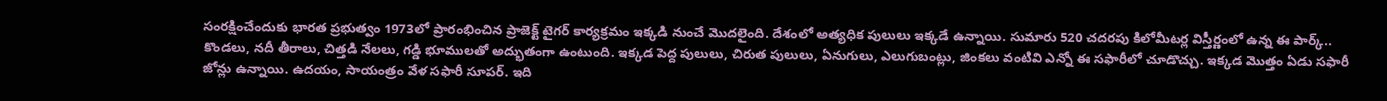సంరక్షించేందుకు భారత ప్రభుత్వం 1973లో ప్రారంభించిన ప్రాజెక్ట్‌ టైగర్‌ కార్యక్రమం ఇక్కడి నుంచే మొదలైంది. దేశంలో అత్యధిక పులులు ఇక్కడే ఉన్నాయి. సుమారు 520 చదరపు కిలోమీటర్ల విస్తీర్ణంలో ఉన్న ఈ పార్క్‌.. కొండలు, నదీ తీరాలు, చిత్తడి నేలలు, గడ్డి భూములతో అద్భుతంగా ఉంటుంది. ఇక్కడ పెద్ద పులులు, చిరుత పులులు, ఏనుగులు, ఎలుగుబంట్లు, జింకలు వంటివి ఎన్నో ఈ సఫారీలో చూడొచ్చు. ఇక్కడ మొత్తం ఏడు సఫారీ జోన్లు ఉన్నాయి. ఉదయం, సాయంత్రం వేళ సఫారీ సూపర్‌. ఇది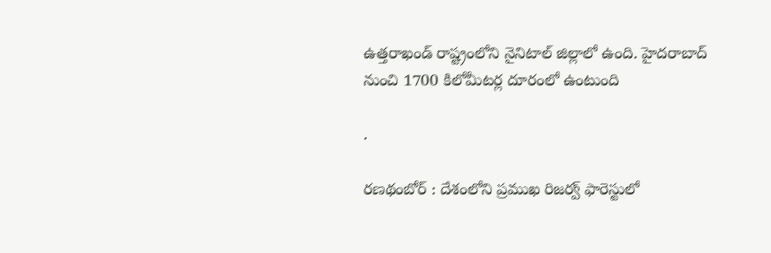ఉత్తరాఖండ్‌ రాష్ట్రంలోని నైనిటాల్‌ జిల్లాలో ఉంది. హైదరాబాద్‌ నుంచి 1700 కిలోమీటర్ల దూరంలో ఉంటుంది

.

రణథంబోర్‌ : దేశంలోని ప్రముఖ రిజర్వ్‌ ఫారెస్టులో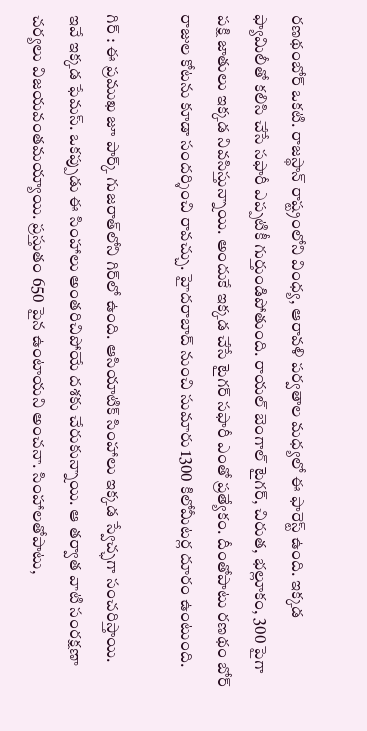రణథంబోర్‌ ఒకటి. రాజస్థాన్‌ రాష్ట్రంలోని వింధ్య, ఆరావళి పర్వతాల మధ్యలో ఈ ఫారెస్ట్‌ ఉంది. ఇక్కడ ఫ్యామిలీతో కలిసి చేసే సఫారీ ఎప్పటికీ గుర్తుండిపోతుంది. రాయల్‌ బెంగాల్‌ టైగర్‌, చిరుత, భల్లూకం, 300 పైగా పక్షి జాతులు ఇక్కడ నివసిస్తున్నాయి. అందుకే ఇక్కడ చేసే టైగర్‌ సఫారీ ఎంతో ప్రత్యేకం. దీంతోపాటు రణథం బోర్‌ రాజుల కోటను కూడా సందర్శించి రావచ్చు. హైదరాబాద్‌ నుంచి సుమారు 1300 కిలోమీటర్ల దూరం ఉంటుంది.

గిర్‌ : ఈ ప్రముఖ జూ పార్క్‌ గుజరాత్‌లోని గిర్‌లో ఉంది. ఆసియాటిక్‌ సింహాలు ఇక్కడ స్వేచ్ఛగా సంచరిస్తాయి. ఇవే ఇక్కడ ఫేమస్‌. ఒకప్పుడు ఈ సింహాలు అంతరిచిపోయే దశకు చేరుకున్నాయి. ఆ తర్వాత వాటి సంరక్షణా చర్యలు విజయవంతమయ్యాయి. ప్రస్తుతం 650 పైన ఉంటాయని అంచనా. సింహాలతోపాటు,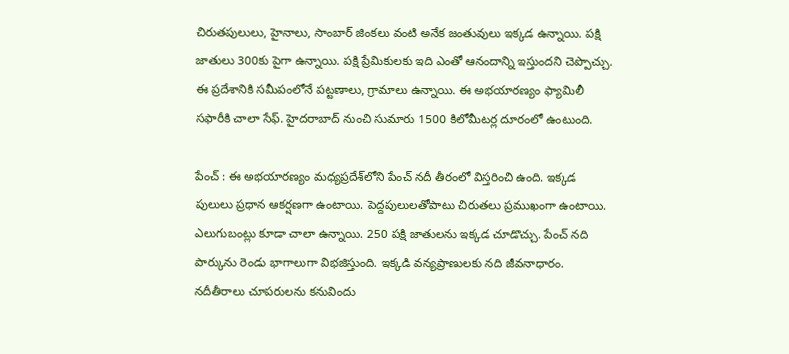చిరుతపులులు, హైనాలు, సాంబార్‌ జింకలు వంటి అనేక జంతువులు ఇక్కడ ఉన్నాయి. పక్షి జాతులు 300కు పైగా ఉన్నాయి. పక్షి ప్రేమికులకు ఇది ఎంతో ఆనందాన్ని ఇస్తుందని చెప్పొచ్చు. ఈ ప్రదేశానికి సమీపంలోనే పట్టణాలు, గ్రామాలు ఉన్నాయి. ఈ అభయారణ్యం ఫ్యామిలీ సఫారీకి చాలా సేఫ్‌. హైదరాబాద్‌ నుంచి సుమారు 1500 కిలోమీటర్ల దూరంలో ఉంటుంది.

పేంచ్‌ : ఈ అభయారణ్యం మధ్యప్రదేశ్‌లోని పేంచ్‌ నదీ తీరంలో విస్తరించి ఉంది. ఇక్కడ పులులు ప్రధాన ఆకర్షణగా ఉంటాయి. పెద్దపులులతోపాటు చిరుతలు ప్రముఖంగా ఉంటాయి. ఎలుగుబంట్లు కూడా చాలా ఉన్నాయి. 250 పక్షి జాతులను ఇక్కడ చూడొచ్చు. పేంచ్‌ నది పార్కును రెండు భాగాలుగా విభజిస్తుంది. ఇక్కడి వన్యప్రాణులకు నది జీవనాధారం. నదీతీరాలు చూపరులను కనువిందు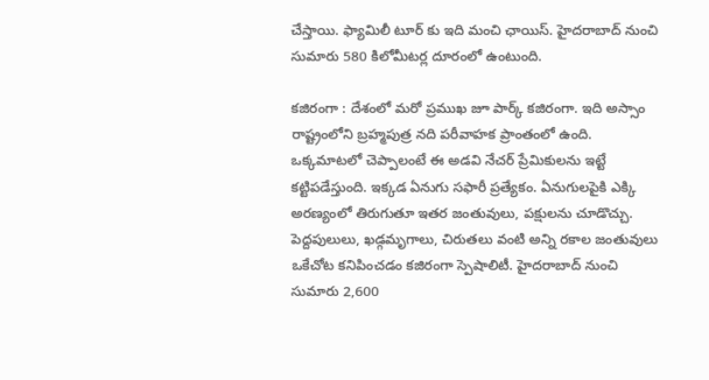చేస్తాయి. ఫ్యామిలీ టూర్‌ కు ఇది మంచి ఛాయిస్‌. హైదరాబాద్‌ నుంచి సుమారు 580 కిలోమీటర్ల దూరంలో ఉంటుంది.

కజిరంగా : దేశంలో మరో ప్రముఖ జూ పార్క్‌ కజిరంగా. ఇది అస్సాం రాష్ట్రంలోని బ్రహ్మపుత్ర నది పరీవాహక ప్రాంతంలో ఉంది. ఒక్కమాటలో చెప్పాలంటే ఈ అడవి నేచర్‌ ప్రేమికులను ఇట్టే కట్టిపడేస్తుంది. ఇక్కడ ఏనుగు సఫారీ ప్రత్యేకం. ఏనుగులపైకి ఎక్కి అరణ్యంలో తిరుగుతూ ఇతర జంతువులు, పక్షులను చూడొచ్చు. పెద్దపులులు, ఖడ్గమృగాలు, చిరుతలు వంటి అన్ని రకాల జంతువులు ఒకేచోట కనిపించడం కజిరంగా స్పెషాలిటీ. హైదరాబాద్‌ నుంచి సుమారు 2,600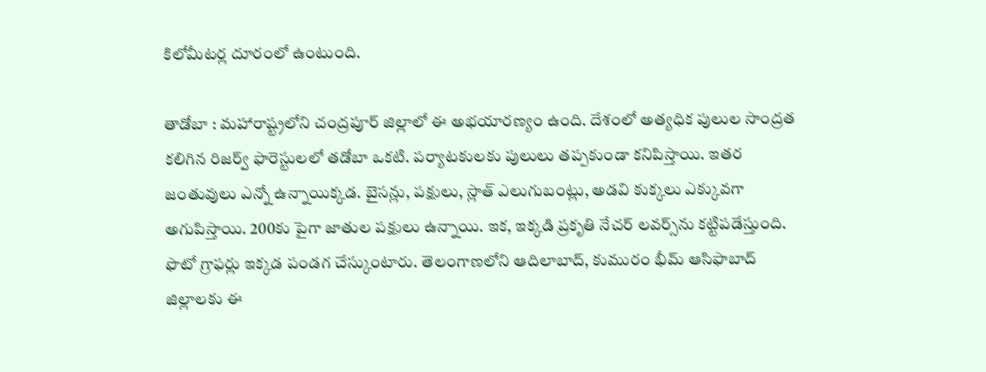కిలోమీటర్ల దూరంలో ఉంటుంది.

తాడోబా : మహారాష్ట్రలోని చంద్రపూర్‌ జిల్లాలో ఈ అభయారణ్యం ఉంది. దేశంలో అత్యధిక పులుల సాంద్రత కలిగిన రిజర్వ్‌ ఫారెస్టులలో తడోబా ఒకటి. పర్యాటకులకు పులులు తప్పకుండా కనిపిస్తాయి. ఇతర జంతువులు ఎన్నో ఉన్నాయిక్కడ. బైసన్లు, పక్షులు, స్లాత్‌ ఎలుగుబంట్లు, అడవి కుక్కలు ఎక్కువగా అగుపిస్తాయి. 200కు పైగా జాతుల పక్షులు ఉన్నాయి. ఇక, ఇక్కడి ప్రకృతి నేచర్‌ లవర్స్‌ను కట్టిపడేస్తుంది. ఫొటో గ్రాఫర్లు ఇక్కడ పండగ చేస్కుంటారు. తెలంగాణలోని ఆదిలాబాద్‌, కుమురం భీమ్‌ ఆసిఫాబాద్‌ జిల్లాలకు ఈ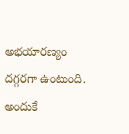అభయారణ్యం దగ్గరగా ఉంటుంది. అందుకే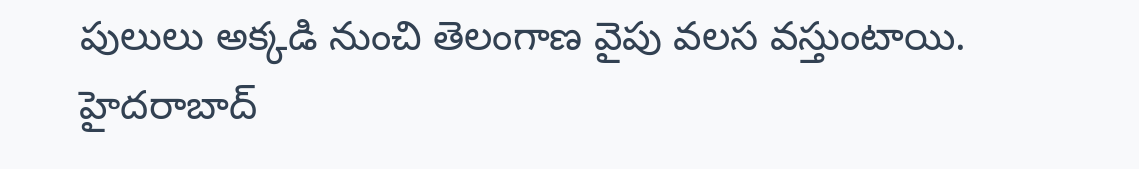పులులు అక్కడి నుంచి తెలంగాణ వైపు వలస వస్తుంటాయి. హైదరాబాద్‌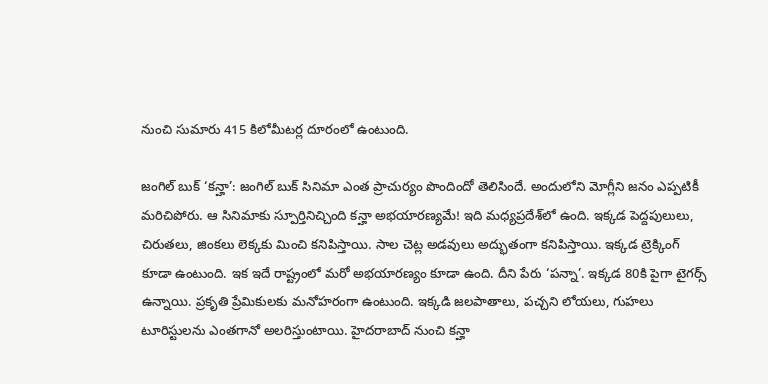నుంచి సుమారు 415 కిలోమీటర్ల దూరంలో ఉంటుంది.

జంగిల్‌ బుక్‌ ‘కన్హా’: జంగిల్‌ బుక్‌ సినిమా ఎంత ప్రాచుర్యం పొందిందో తెలిసిందే. అందులోని మోగ్లీని జనం ఎప్పటికీ మరిచిపోరు. ఆ సినిమాకు స్పూర్తినిచ్చింది కన్హా అభయారణ్యమే! ఇది మధ్యప్రదేశ్‌లో ఉంది. ఇక్కడ పెద్దపులులు, చిరుతలు, జింకలు లెక్కకు మించి కనిపిస్తాయి. సాల చెట్ల అడవులు అద్భుతంగా కనిపిస్తాయి. ఇక్కడ ట్రెక్కింగ్‌ కూడా ఉంటుంది. ఇక ఇదే రాష్ట్రంలో మరో అభయారణ్యం కూడా ఉంది. దీని పేరు ‘పన్నా’. ఇక్కడ 80కి పైగా టైగర్స్‌ ఉన్నాయి. ప్రకృతి ప్రేమికులకు మనోహరంగా ఉంటుంది. ఇక్కడి జలపాతాలు, పచ్చని లోయలు, గుహలు టూరిస్టులను ఎంతగానో అలరిస్తుంటాయి. హైదరాబాద్‌ నుంచి కన్హా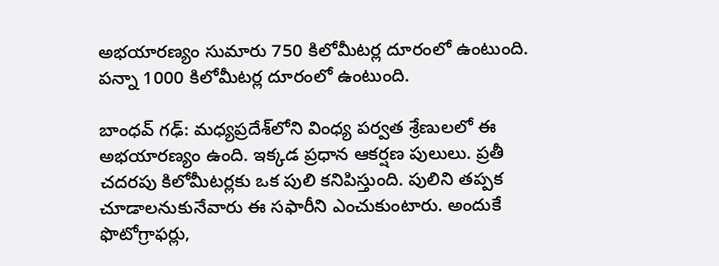అభయారణ్యం సుమారు 750 కిలోమీటర్ల దూరంలో ఉంటుంది. పన్నా 1000 కిలోమీటర్ల దూరంలో ఉంటుంది.

బాంధవ్‌ గఢ్‌: మధ్యప్రదేశ్‌లోని వింధ్య పర్వత శ్రేణులలో ఈ అభయారణ్యం ఉంది. ఇక్కడ ప్రధాన ఆకర్షణ పులులు. ప్రతీ చదరపు కిలోమీటర్లకు ఒక పులి కనిపిస్తుంది. పులిని తప్పక చూడాలనుకునేవారు ఈ సఫారీని ఎంచుకుంటారు. అందుకే ఫొటోగ్రాఫర్లు,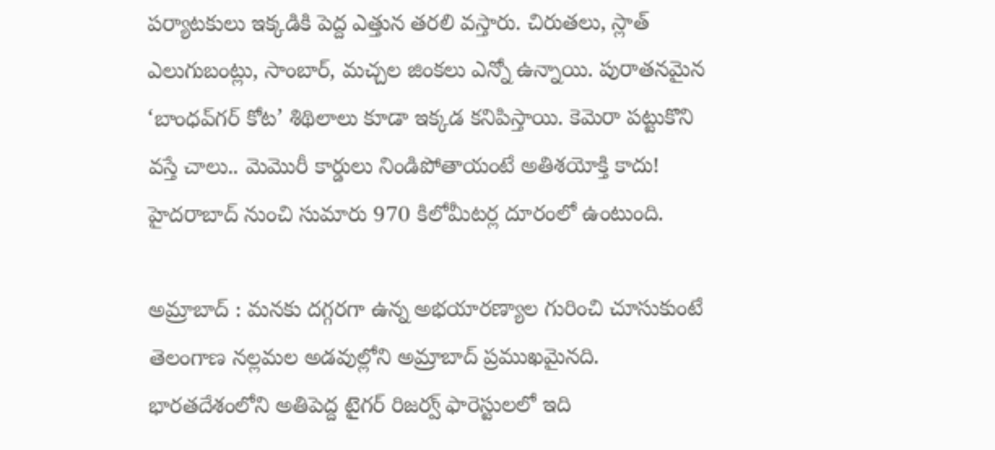పర్యాటకులు ఇక్కడికి పెద్ద ఎత్తున తరలి వస్తారు. చిరుతలు, స్లాత్‌ ఎలుగుబంట్లు, సాంబార్‌, మచ్చల జింకలు ఎన్నో ఉన్నాయి. పురాతనమైన ‘బాంధవ్‌గర్‌ కోట’ శిథిలాలు కూడా ఇక్కడ కనిపిస్తాయి. కెమెరా పట్టుకొని వస్తే చాలు.. మెమొరీ కార్డులు నిండిపోతాయంటే అతిశయోక్తి కాదు! హైదరాబాద్‌ నుంచి సుమారు 970 కిలోమీటర్ల దూరంలో ఉంటుంది.

అమ్రాబాద్‌ : మనకు దగ్గరగా ఉన్న అభయారణ్యాల గురించి చూసుకుంటే తెలంగాణ నల్లమల అడవుల్లోని అమ్రాబాద్‌ ప్రముఖమైనది. భారతదేశంలోని అతిపెద్ద టైగర్‌ రిజర్వ్‌ ఫారెస్టులలో ఇది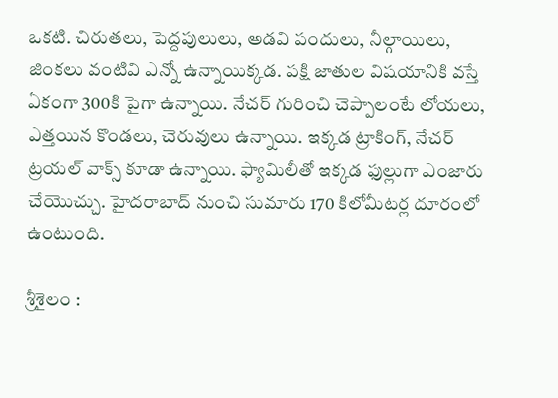ఒకటి. చిరుతలు, పెద్దపులులు, అడవి పందులు, నీల్గాయిలు, జింకలు వంటివి ఎన్నో ఉన్నాయిక్కడ. పక్షి జాతుల విషయానికి వస్తే ఏకంగా 300కి పైగా ఉన్నాయి. నేచర్‌ గురించి చెప్పాలంటే లోయలు, ఎత్తయిన కొండలు, చెరువులు ఉన్నాయి. ఇక్కడ ట్రాకింగ్‌, నేచర్‌ ట్రయల్‌ వాక్స్‌ కూడా ఉన్నాయి. ఫ్యామిలీతో ఇక్కడ ఫుల్లుగా ఎంజారు చేయొచ్చు. హైదరాబాద్‌ నుంచి సుమారు 170 కిలోమీటర్ల దూరంలో ఉంటుంది.

శ్రీశైలం :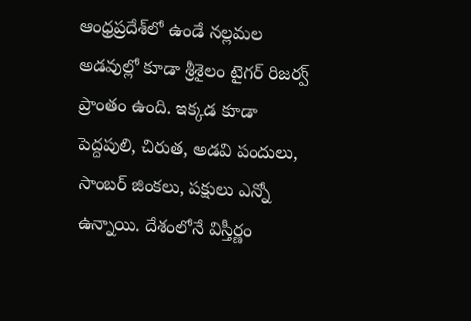ఆంధ్రప్రదేశ్‌లో ఉండే నల్లమల అడవుల్లో కూడా శ్రీశైలం టైగర్‌ రిజర్వ్‌ ప్రాంతం ఉంది. ఇక్కడ కూడా పెద్దపులి, చిరుత, అడవి పందులు, సాంబర్‌ జింకలు, పక్షులు ఎన్నో ఉన్నాయి. దేశంలోనే విస్తీర్ణం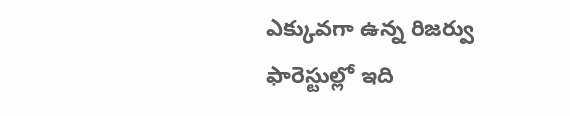ఎక్కువగా ఉన్న రిజర్వు ఫారెస్టుల్లో ఇది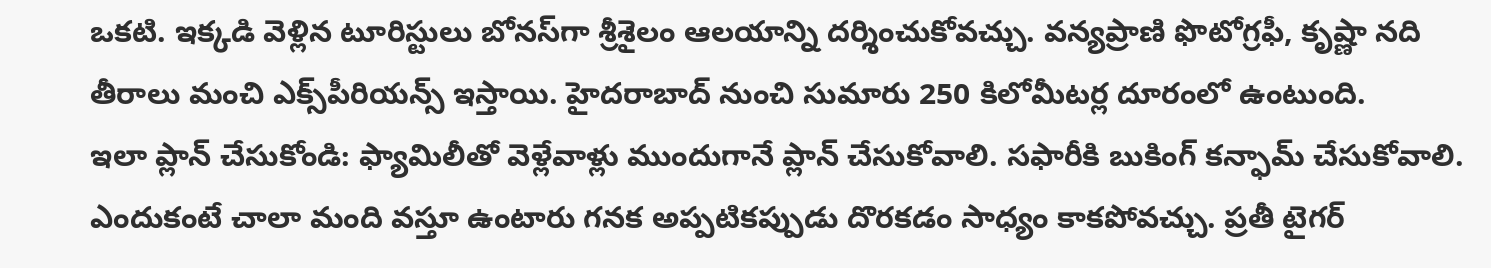ఒకటి. ఇక్కడి వెళ్లిన టూరిస్టులు బోనస్‌గా శ్రీశైలం ఆలయాన్ని దర్శించుకోవచ్చు. వన్యప్రాణి ఫొటోగ్రఫీ, కృష్ణా నది తీరాలు మంచి ఎక్స్‌పీరియన్స్‌ ఇస్తాయి. హైదరాబాద్‌ నుంచి సుమారు 250 కిలోమీటర్ల దూరంలో ఉంటుంది.
ఇలా ప్లాన్‌ చేసుకోండి: ఫ్యామిలీతో వెళ్లేవాళ్లు ముందుగానే ప్లాన్‌ చేసుకోవాలి. సఫారీకి బుకింగ్‌ కన్ఫామ్‌ చేసుకోవాలి. ఎందుకంటే చాలా మంది వస్తూ ఉంటారు గనక అప్పటికప్పుడు దొరకడం సాధ్యం కాకపోవచ్చు. ప్రతీ టైగర్‌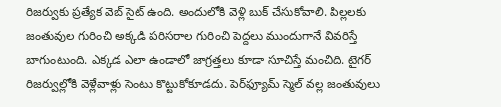రిజర్వుకు ప్రత్యేక వెబ్‌ సైట్‌ ఉంది. అందులోకి వెళ్లి బుక్‌ చేసుకోవాలి. పిల్లలకు జంతువుల గురించి అక్కడి పరిసరాల గురించి పెద్దలు ముందుగానే వివరిస్తే బాగుంటుంది. ఎక్కడ ఎలా ఉండాలో జాగ్రత్తలు కూడా సూచిస్తే మంచిది. టైగర్‌ రిజర్వుల్లోకి వెళ్లేవాళ్లు సెంటు కొట్టుకోకూడదు. పెర్‌ఫ్యూమ్‌ స్మెల్‌ వల్ల జంతువులు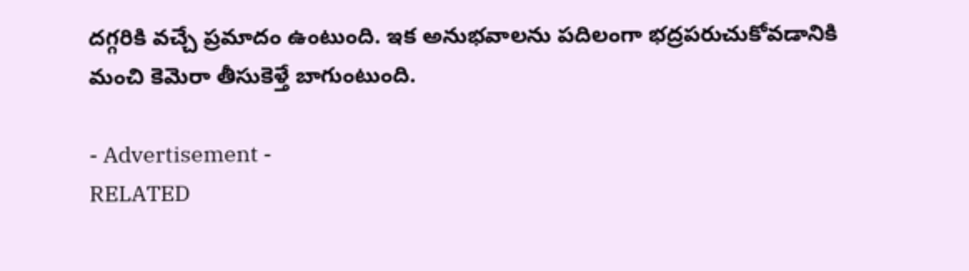దగ్గరికి వచ్చే ప్రమాదం ఉంటుంది. ఇక అనుభవాలను పదిలంగా భద్రపరుచుకోవడానికి మంచి కెమెరా తీసుకెళ్తే బాగుంటుంది.

- Advertisement -
RELATED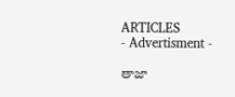ARTICLES
- Advertisment -

తాజా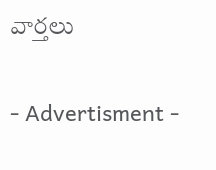వార్తలు

- Advertisment -